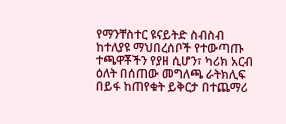የማንቸስተር ዩናይትድ ስብስብ ከተለያዩ ማህበረሰቦች የተውጣጡ ተጫዋቾችን የያዘ ሲሆን፣ ካሪክ አርብ ዕለት በሰጠው መግለጫ ራትክሊፍ በይፋ ከጠየቁት ይቅርታ በተጨማሪ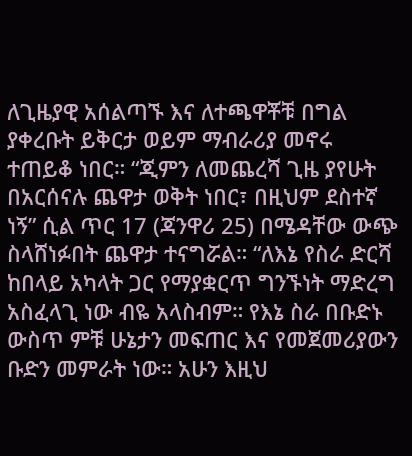ለጊዜያዊ አሰልጣኙ እና ለተጫዋቾቹ በግል ያቀረቡት ይቅርታ ወይም ማብራሪያ መኖሩ ተጠይቆ ነበር። “ጂምን ለመጨረሻ ጊዜ ያየሁት በአርሰናሉ ጨዋታ ወቅት ነበር፣ በዚህም ደስተኛ ነኝ” ሲል ጥር 17 (ጃንዋሪ 25) በሜዳቸው ውጭ ስላሸነፉበት ጨዋታ ተናግሯል። “ለእኔ የስራ ድርሻ ከበላይ አካላት ጋር የማያቋርጥ ግንኙነት ማድረግ አስፈላጊ ነው ብዬ አላስብም። የእኔ ስራ በቡድኑ ውስጥ ምቹ ሁኔታን መፍጠር እና የመጀመሪያውን ቡድን መምራት ነው። አሁን እዚህ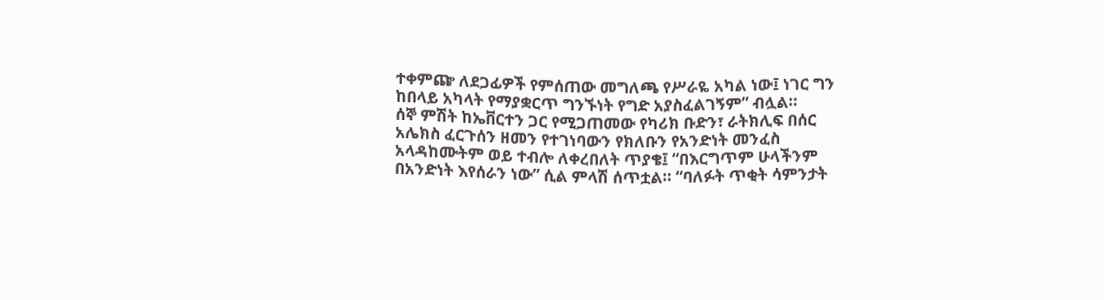ተቀምጬ ለደጋፊዎች የምሰጠው መግለጫ የሥራዬ አካል ነው፤ ነገር ግን ከበላይ አካላት የማያቋርጥ ግንኙነት የግድ አያስፈልገኝም” ብሏል።
ሰኞ ምሽት ከኤቨርተን ጋር የሚጋጠመው የካሪክ ቡድን፣ ራትክሊፍ በሰር አሌክስ ፈርጉሰን ዘመን የተገነባውን የክለቡን የአንድነት መንፈስ አላዳከሙትም ወይ ተብሎ ለቀረበለት ጥያቄ፤ “በእርግጥም ሁላችንም በአንድነት እየሰራን ነው” ሲል ምላሽ ሰጥቷል። “ባለፉት ጥቂት ሳምንታት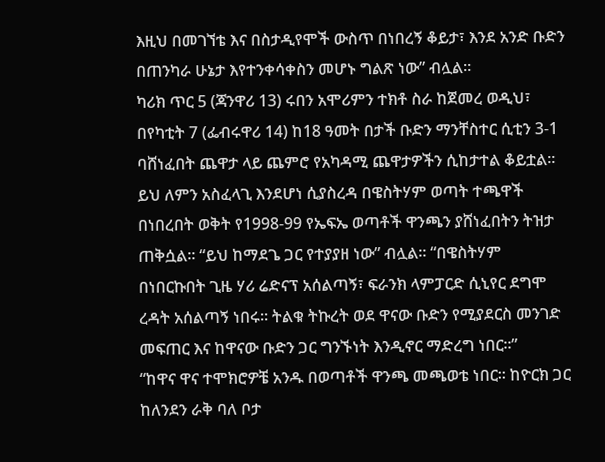እዚህ በመገኘቴ እና በስታዲየሞች ውስጥ በነበረኝ ቆይታ፣ እንደ አንድ ቡድን በጠንካራ ሁኔታ እየተንቀሳቀስን መሆኑ ግልጽ ነው” ብሏል።
ካሪክ ጥር 5 (ጃንዋሪ 13) ሩበን አሞሪምን ተክቶ ስራ ከጀመረ ወዲህ፣ በየካቲት 7 (ፌብሩዋሪ 14) ከ18 ዓመት በታች ቡድን ማንቸስተር ሲቲን 3-1 ባሸነፈበት ጨዋታ ላይ ጨምሮ የአካዳሚ ጨዋታዎችን ሲከታተል ቆይቷል። ይህ ለምን አስፈላጊ እንደሆነ ሲያስረዳ በዌስትሃም ወጣት ተጫዋች በነበረበት ወቅት የ1998-99 የኤፍኤ ወጣቶች ዋንጫን ያሸነፈበትን ትዝታ ጠቅሷል። “ይህ ከማደጌ ጋር የተያያዘ ነው” ብሏል። “በዌስትሃም በነበርኩበት ጊዜ ሃሪ ሬድናፕ አሰልጣኝ፣ ፍራንክ ላምፓርድ ሲኒየር ደግሞ ረዳት አሰልጣኝ ነበሩ። ትልቁ ትኩረት ወደ ዋናው ቡድን የሚያደርስ መንገድ መፍጠር እና ከዋናው ቡድን ጋር ግንኙነት እንዲኖር ማድረግ ነበር።”
“ከዋና ዋና ተሞክሮዎቼ አንዱ በወጣቶች ዋንጫ መጫወቴ ነበር። ከዮርክ ጋር ከለንደን ራቅ ባለ ቦታ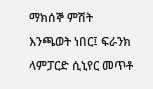ማክሰኞ ምሽት እንጫወት ነበር፤ ፍራንክ ላምፓርድ ሲኒየር መጥቶ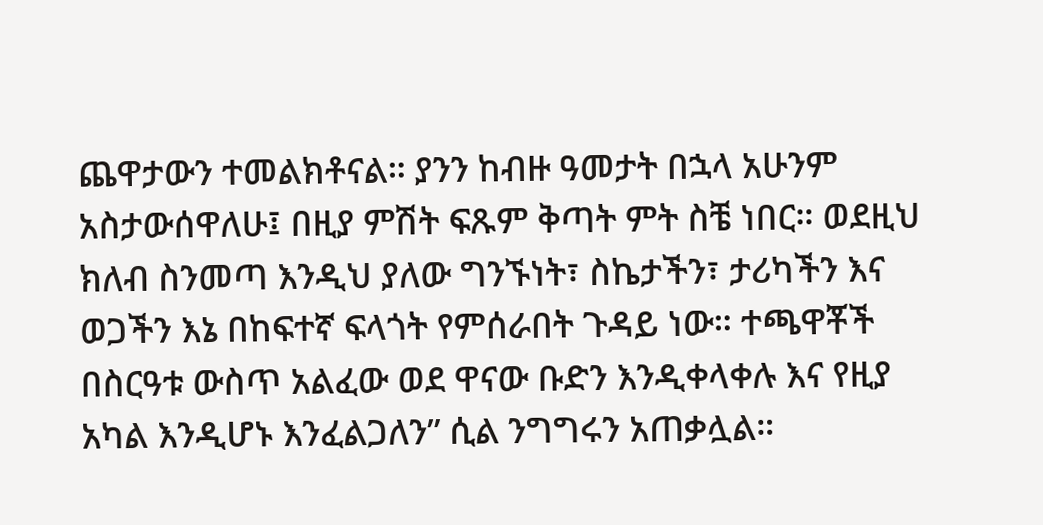ጨዋታውን ተመልክቶናል። ያንን ከብዙ ዓመታት በኋላ አሁንም አስታውሰዋለሁ፤ በዚያ ምሽት ፍጹም ቅጣት ምት ስቼ ነበር። ወደዚህ ክለብ ስንመጣ እንዲህ ያለው ግንኙነት፣ ስኬታችን፣ ታሪካችን እና ወጋችን እኔ በከፍተኛ ፍላጎት የምሰራበት ጉዳይ ነው። ተጫዋቾች በስርዓቱ ውስጥ አልፈው ወደ ዋናው ቡድን እንዲቀላቀሉ እና የዚያ አካል እንዲሆኑ እንፈልጋለን” ሲል ንግግሩን አጠቃሏል።